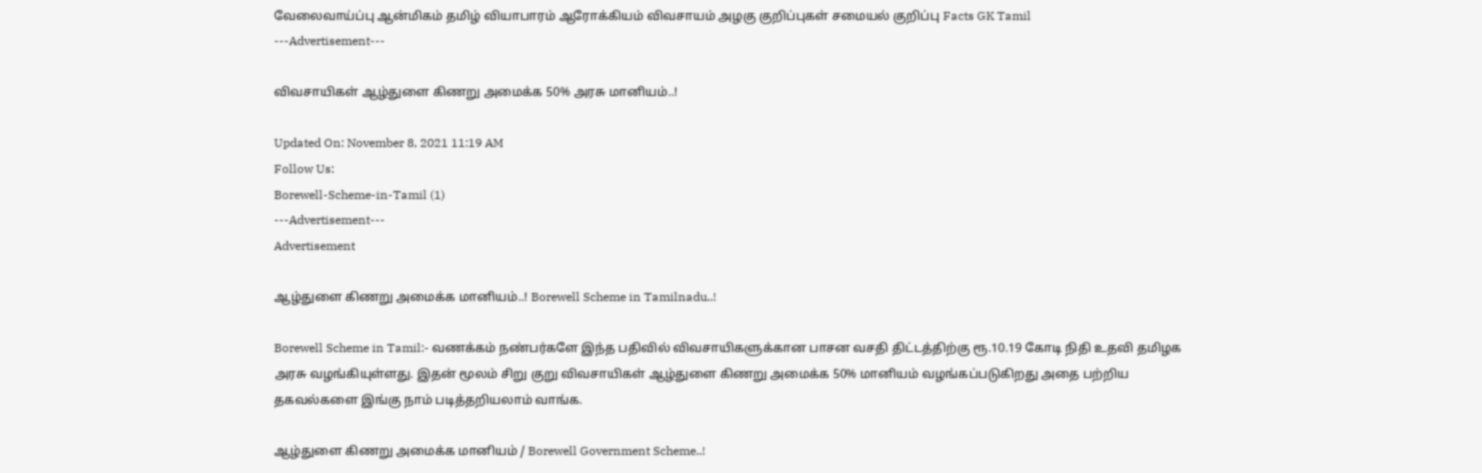வேலைவாய்ப்பு ஆன்மிகம் தமிழ் வியாபாரம் ஆரோக்கியம் விவசாயம் அழகு குறிப்புகள் சமையல் குறிப்பு Facts GK Tamil
---Advertisement---

விவசாயிகள் ஆழ்துளை கிணறு அமைக்க 50% அரசு மானியம்..!

Updated On: November 8, 2021 11:19 AM
Follow Us:
Borewell-Scheme-in-Tamil (1)
---Advertisement---
Advertisement

ஆழ்துளை கிணறு அமைக்க மானியம்..! Borewell Scheme in Tamilnadu..!

Borewell Scheme in Tamil:- வணக்கம் நண்பர்களே இந்த பதிவில் விவசாயிகளுக்கான பாசன வசதி திட்டத்திற்கு ரூ.10.19 கோடி நிதி உதவி தமிழக அரசு வழங்கியுள்ளது. இதன் மூலம் சிறு குறு விவசாயிகள் ஆழ்துளை கிணறு அமைக்க 50% மானியம் வழங்கப்படுகிறது அதை பற்றிய தகவல்களை இங்கு நாம் படித்தறியலாம் வாங்க.

ஆழ்துளை கிணறு அமைக்க மானியம் / Borewell Government Scheme..!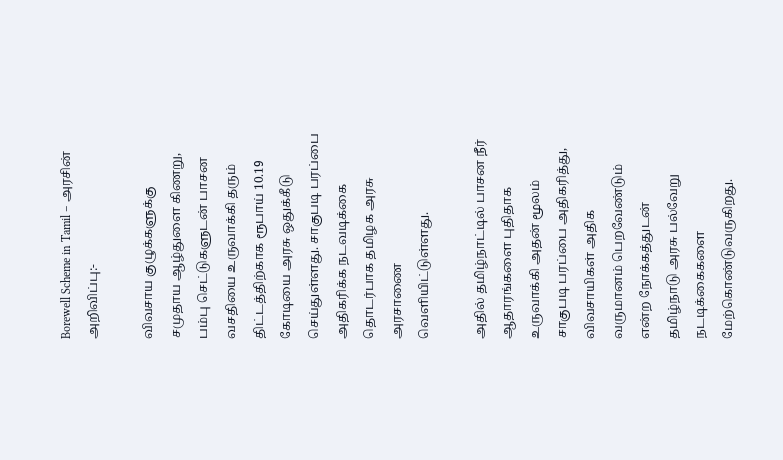Borewell Scheme in Tamil – அரசின் அறிவிப்பு:-

விவசாய குழுக்களுக்கு சமுதாய ஆழ்துளை கிணறு, பம்பு செட்டுகளுடன் பாசன வசதியை உருவாக்கி தரும் திட்டத்திற்காக ரூபாய் 10.19 கோடியை அரசு ஒதுக்கீடு செய்துள்ளது. சாகுபடி பரப்பை அதிகரிக்க நடவடிக்கை தொடர்பாக தமிழக அரசு அரசாணை வெளியிட்டுள்ளது.

அதில் தமிழ்நாட்டில் பாசன நீர் ஆதாரங்களை புதிதாக உருவாக்கி அதன் மூலம் சாகுபடி பரப்பை அதிகரித்து, விவசாயிகள் அதிக வருமானம் பெறவேண்டும் என்ற நோக்கத்துடன் தமிழ்நாடு அரசு பல்வேறு நடடிக்கைகளை மேற்கொண்டுவருகிறது.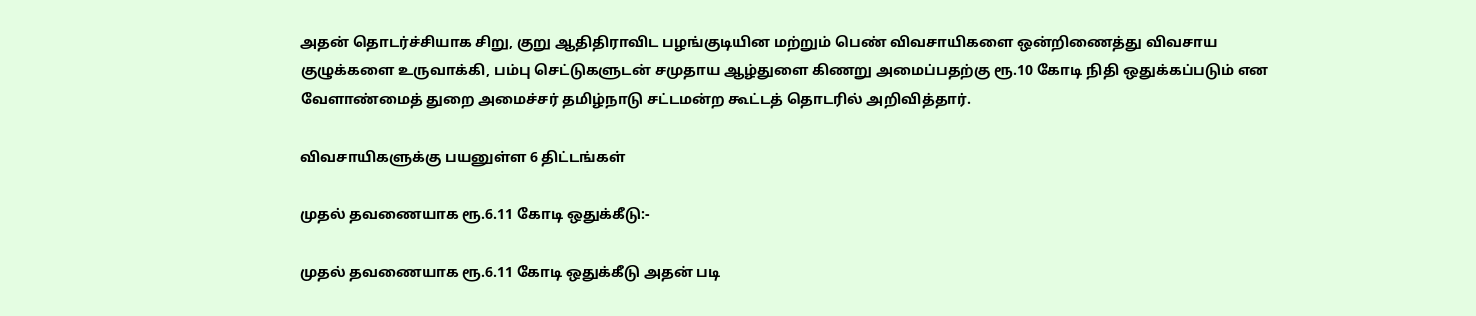அதன் தொடர்ச்சியாக சிறு, குறு ஆதிதிராவிட பழங்குடியின மற்றும் பெண் விவசாயிகளை ஒன்றிணைத்து விவசாய குழுக்களை உருவாக்கி, பம்பு செட்டுகளுடன் சமுதாய ஆழ்துளை கிணறு அமைப்பதற்கு ரூ.10 கோடி நிதி ஒதுக்கப்படும் என வேளாண்மைத் துறை அமைச்சர் தமிழ்நாடு சட்டமன்ற கூட்டத் தொடரில் அறிவித்தார்.

விவசாயிகளுக்கு பயனுள்ள 6 திட்டங்கள்

முதல் தவணையாக ரூ.6.11 கோடி ஒதுக்கீடு:-

முதல் தவணையாக ரூ.6.11 கோடி ஒதுக்கீடு அதன் படி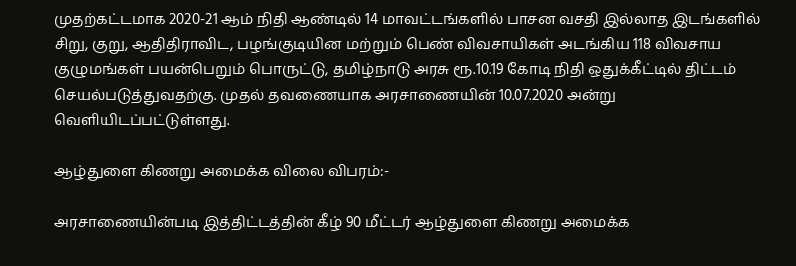முதற்கட்டமாக 2020-21 ஆம் நிதி ஆண்டில் 14 மாவட்டங்களில் பாசன வசதி இல்லாத இடங்களில் சிறு, குறு, ஆதிதிராவிட, பழங்குடியின மற்றும் பெண் விவசாயிகள் அடங்கிய 118 விவசாய குழுமங்கள் பயன்பெறும் பொருட்டு, தமிழ்நாடு அரசு ரூ.10.19 கோடி நிதி ஒதுக்கீட்டில் திட்டம் செயல்படுத்துவதற்கு. முதல் தவணையாக அரசாணையின் 10.07.2020 அன்று வெளியிடப்பட்டுள்ளது.

ஆழ்துளை கிணறு அமைக்க விலை விபரம்:-

அரசாணையின்படி இத்திட்டத்தின் கீழ் 90 மீட்டர் ஆழ்துளை கிணறு அமைக்க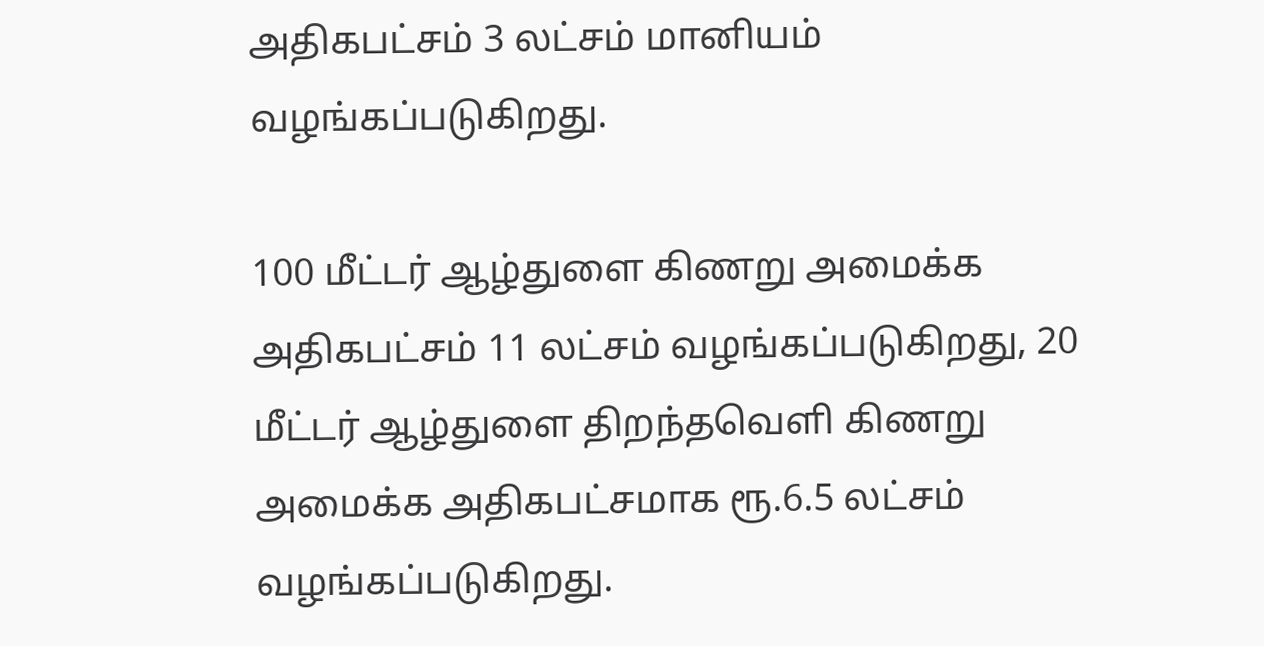அதிகபட்சம் 3 லட்சம் மானியம் வழங்கப்படுகிறது.

100 மீட்டர் ஆழ்துளை கிணறு அமைக்க அதிகபட்சம் 11 லட்சம் வழங்கப்படுகிறது, 20 மீட்டர் ஆழ்துளை திறந்தவெளி கிணறு அமைக்க அதிகபட்சமாக ரூ.6.5 லட்சம் வழங்கப்படுகிறது.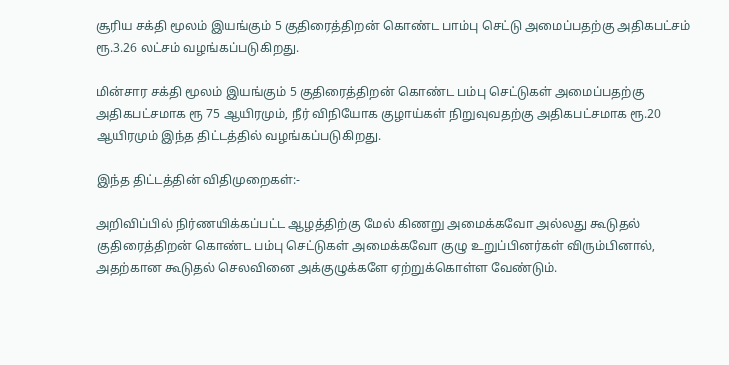சூரிய சக்தி மூலம் இயங்கும் 5 குதிரைத்திறன் கொண்ட பாம்பு செட்டு அமைப்பதற்கு அதிகபட்சம் ரூ.3.26 லட்சம் வழங்கப்படுகிறது.

மின்சார சக்தி மூலம் இயங்கும் 5 குதிரைத்திறன் கொண்ட பம்பு செட்டுகள் அமைப்பதற்கு அதிகபட்சமாக ரூ 75 ஆயிரமும், நீர் விநியோக குழாய்கள் நிறுவுவதற்கு அதிகபட்சமாக ரூ.20 ஆயிரமும் இந்த திட்டத்தில் வழங்கப்படுகிறது.

இந்த திட்டத்தின் விதிமுறைகள்:-

அறிவிப்பில் நிர்ணயிக்கப்பட்ட ஆழத்திற்கு மேல் கிணறு அமைக்கவோ அல்லது கூடுதல் குதிரைத்திறன் கொண்ட பம்பு செட்டுகள் அமைக்கவோ குழு உறுப்பினர்கள் விரும்பினால், அதற்கான கூடுதல் செலவினை அக்குழுக்களே ஏற்றுக்கொள்ள வேண்டும்.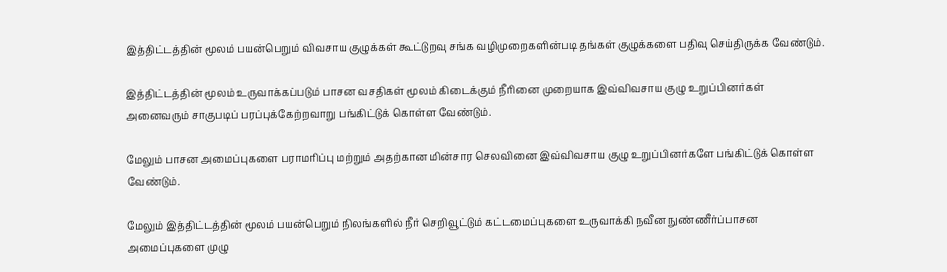இத்திட்டத்தின் மூலம் பயன்பெறும் விவசாய குழுக்கள் கூட்டுறவு சங்க வழிமுறைகளின்படி தங்கள் குழுக்களை பதிவு செய்திருக்க வேண்டும்.

இத்திட்டத்தின் மூலம் உருவாக்கப்படும் பாசன வசதிகள் மூலம் கிடைக்கும் நீரினை முறையாக இவ்விவசாய குழு உறுப்பினர்கள் அனைவரும் சாகுபடிப் பரப்புக்கேற்றவாறு பங்கிட்டுக் கொள்ள வேண்டும்.

மேலும் பாசன அமைப்புகளை பராமரிப்பு மற்றும் அதற்கான மின்சார செலவினை இவ்விவசாய குழு உறுப்பினர்களே பங்கிட்டுக் கொள்ள வேண்டும்.

மேலும் இத்திட்டத்தின் மூலம் பயன்பெறும் நிலங்களில் நீர் செறிவூட்டும் கட்டமைப்புகளை உருவாக்கி நவீன நுண்ணீர்ப்பாசன அமைப்புகளை முழு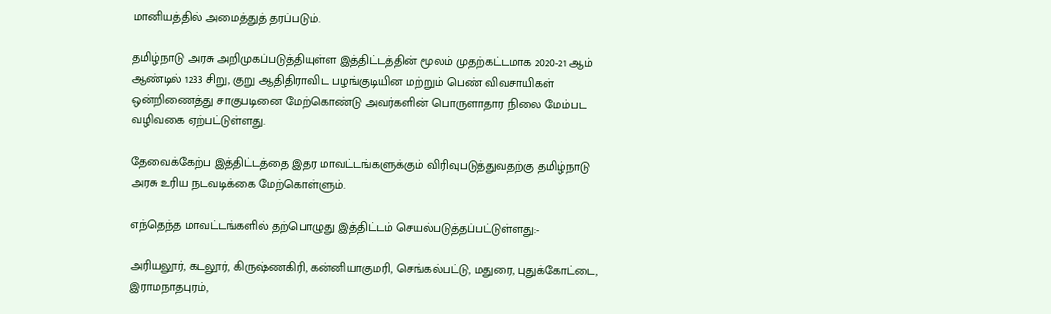மானியத்தில் அமைத்துத் தரப்படும்.

தமிழ்நாடு அரசு அறிமுகப்படுத்தியுள்ள இத்திட்டத்தின் மூலம் முதற்கட்டமாக 2020-21 ஆம் ஆண்டில் 1233 சிறு, குறு ஆதிதிராவிட பழங்குடியின மற்றும் பெண் விவசாயிகள் ஒன்றிணைத்து சாகுபடினை மேற்கொண்டு அவர்களின் பொருளாதார நிலை மேம்பட வழிவகை ஏற்பட்டுள்ளது.

தேவைக்கேற்ப இத்திட்டத்தை இதர மாவட்டங்களுக்கும் விரிவுபடுத்துவதற்கு தமிழ்நாடு அரசு உரிய நடவடிக்கை மேற்கொள்ளும்.

எந்தெந்த மாவட்டங்களில் தற்பொழுது இத்திட்டம் செயல்படுத்தப்பட்டுள்ளது:-

அரியலூர், கடலூர், கிருஷ்ணகிரி, கன்னியாகுமரி, செங்கல்பட்டு, மதுரை, புதுக்கோட்டை, இராமநாதபுரம்,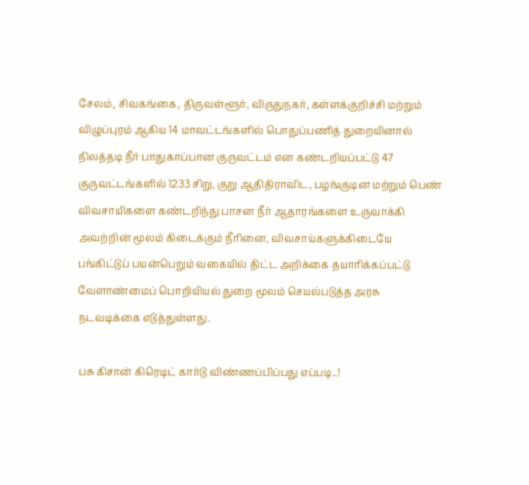சேலம், சிவகங்கை, திருவள்ளூர், விருதுநகர், கள்ளக்குறிச்சி மற்றும் விழுப்புரம் ஆகிய 14 மாவட்டங்களில் பொதுப்பணித் துறையினால் நிலத்தடி நீர் பாதுகாப்பான குருவட்டம் என கண்டறியப்பட்டு 47 குருவட்டங்களில் 1233 சிறு, குறு ஆதிதிராவிட, பழங்குடின மற்றும் பெண் விவசாயிகளை கண்டறிந்து பாசன நீர் ஆதாரங்களை உருவாக்கி அவற்றின் மூலம் கிடைக்கும் நீரினை, விவசாய்களுக்கிடையே பங்கிட்டுப் பயன்பெறும் வகையில் திட்ட அறிக்கை தயாரிக்கப்பட்டு வேளாண்மைப் பொறியியல் துறை மூலம் செயல்படுத்த அரசு நடவடிக்கை எடுத்துள்ளது.

பசு கிசான் கிரெடிட் கார்டு விண்ணப்பிப்பது எப்படி..!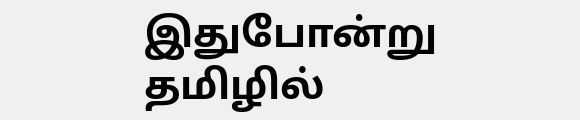இதுபோன்று தமிழில்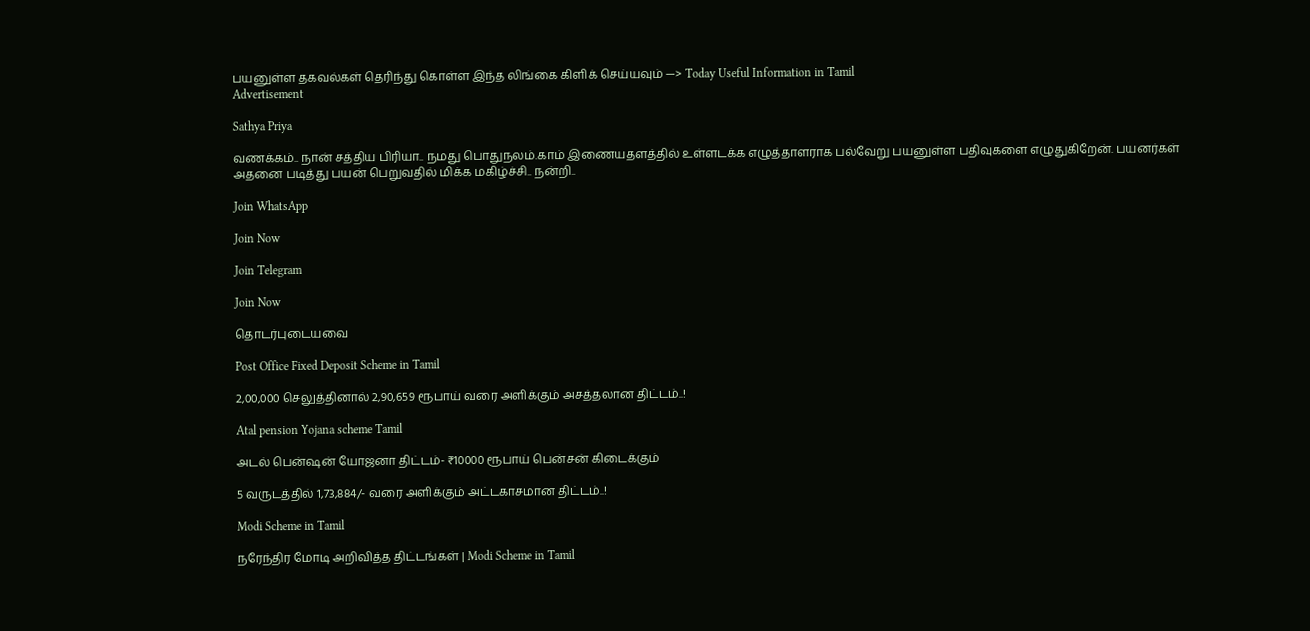பயனுள்ள தகவல்கள் தெரிந்து கொள்ள இந்த லிங்கை கிளிக் செய்யவும் —> Today Useful Information in Tamil
Advertisement

Sathya Priya

வணக்கம்.. நான் சத்திய பிரியா.. நமது பொதுநலம்.காம் இணையதளத்தில் உள்ளடக்க எழுத்தாளராக பல்வேறு பயனுள்ள பதிவுகளை எழுதுகிறேன். பயனர்கள் அதனை படித்து பயன் பெறுவதில் மிக்க மகிழ்ச்சி.. நன்றி..

Join WhatsApp

Join Now

Join Telegram

Join Now

தொடர்புடையவை

Post Office Fixed Deposit Scheme in Tamil

2,00,000 செலுத்தினால் 2,90,659 ரூபாய் வரை அளிக்கும் அசத்தலான திட்டம்..!

Atal pension Yojana scheme Tamil

அடல் பென்ஷன் யோஜனா திட்டம்- ₹10000 ரூபாய் பென்சன் கிடைக்கும்

5 வருடத்தில் 1,73,884/- வரை அளிக்கும் அட்டகாசமான திட்டம்..!

Modi Scheme in Tamil

நரேந்திர மோடி அறிவித்த திட்டங்கள் | Modi Scheme in Tamil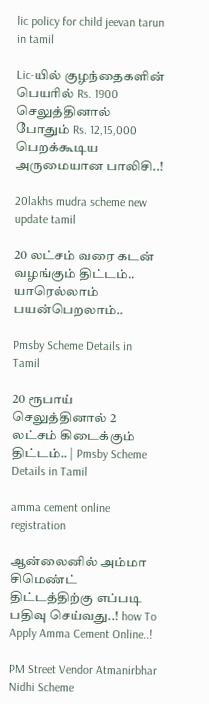lic policy for child jeevan tarun in tamil

Lic-யில் குழந்தைகளின் பெயரில் Rs. 1900 செலுத்தினால் போதும் Rs. 12,15,000 பெறக்கூடிய அருமையான பாலிசி..!

20lakhs mudra scheme new update tamil

20 லட்சம் வரை கடன் வழங்கும் திட்டம்.. யாரெல்லாம் பயன்பெறலாம்..

Pmsby Scheme Details in Tamil

20 ரூபாய் செலுத்தினால் 2 லட்சம் கிடைக்கும் திட்டம்.. | Pmsby Scheme Details in Tamil

amma cement online registration

ஆன்லைனில் அம்மா சிமெண்ட் திட்டத்திற்கு எப்படி பதிவு செய்வது..! how To Apply Amma Cement Online..!

PM Street Vendor Atmanirbhar Nidhi Scheme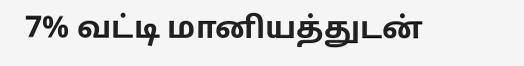7% வட்டி மானியத்துடன்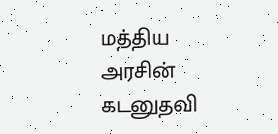மத்திய அரசின் கடனுதவி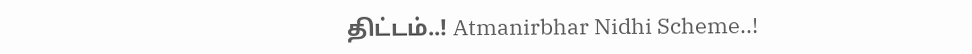திட்டம்..! Atmanirbhar Nidhi Scheme..!